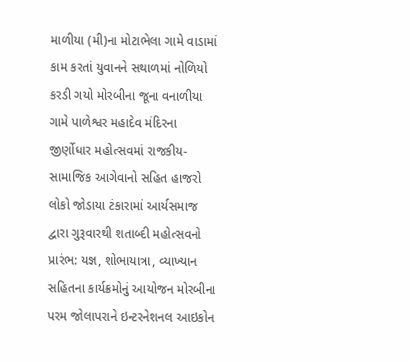માળીયા (મી)ના મોટાભેલા ગામે વાડામાં કામ કરતાં યુવાનને સથાળમાં નોળિયો કરડી ગયો મોરબીના જૂના વનાળીયા ગામે પાળેશ્વર મહાદેવ મંદિરના જીર્ણોધાર મહોત્સવમાં રાજકીય-સામાજિક આગેવાનો સહિત હાજરો લોકો જોડાયા ટંકારામાં આર્યસમાજ દ્વારા ગુરૂવારથી શતાબ્દી મહોત્સવનો પ્રારંભ: યજ્ઞ, શોભાયાત્રા, વ્યાખ્યાન સહિતના કાર્યક્રમોનું આયોજન મોરબીના પરમ જોલાપરાને ઇન્ટરનેશનલ આઇકોન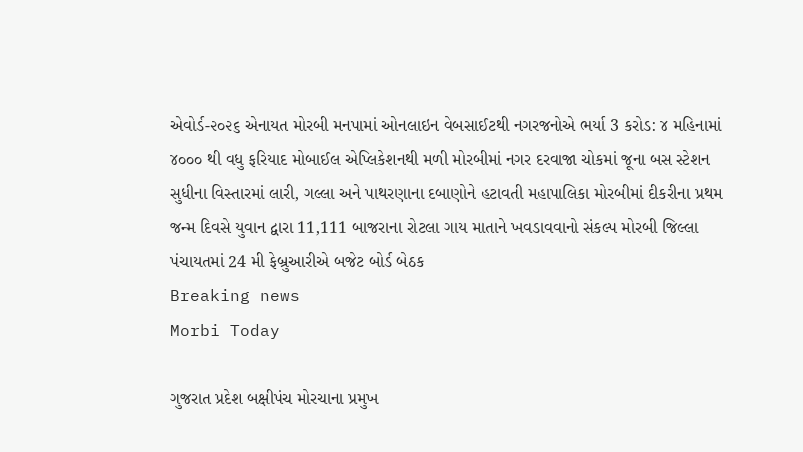એવોર્ડ-૨૦૨૬ એનાયત મોરબી મનપામાં ઓનલાઇન વેબસાઈટથી નગરજનોએ ભર્યા 3 કરોડ: ૪ મહિનામાં ૪૦૦૦ થી વધુ ફરિયાદ મોબાઈલ એપ્લિકેશનથી મળી મોરબીમાં નગર દરવાજા ચોકમાં જૂના બસ સ્ટેશન સુધીના વિસ્તારમાં લારી, ગલ્લા અને પાથરણાના દબાણોને હટાવતી મહાપાલિકા મોરબીમાં દીકરીના પ્રથમ જન્મ દિવસે યુવાન દ્વારા 11,111 બાજરાના રોટલા ગાય માતાને ખવડાવવાનો સંકલ્પ મોરબી જિલ્લા પંચાયતમાં 24 મી ફેબ્રુઆરીએ બજેટ બોર્ડ બેઠક
Breaking news
Morbi Today

ગુજરાત પ્રદેશ બક્ષીપંચ મોરચાના પ્રમુખ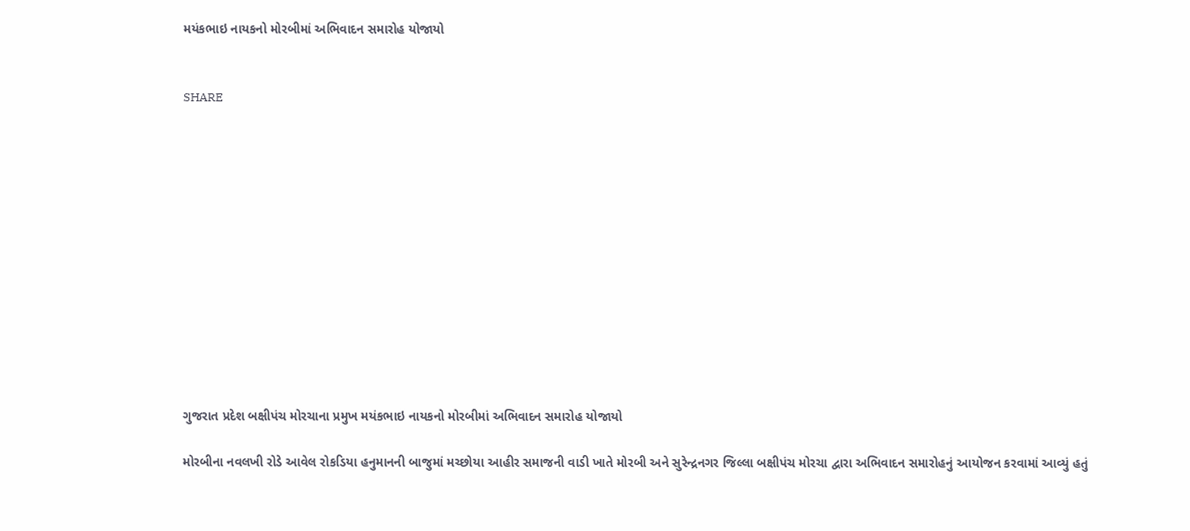મયંકભાઇ નાયકનો મોરબીમાં અભિવાદન સમારોહ યોજાયો


SHARE













ગુજરાત પ્રદેશ બક્ષીપંચ મોરચાના પ્રમુખ મયંકભાઇ નાયકનો મોરબીમાં અભિવાદન સમારોહ યોજાયો

મોરબીના નવલખી રોડે આવેલ રોકડિયા હનુમાનની બાજુમાં મચ્છોયા આહીર સમાજની વાડી ખાતે મોરબી અને સુરેન્દ્રનગર જિલ્લા બક્ષીપંચ મોરચા દ્વારા અભિવાદન સમારોહનું આયોજન કરવામાં આવ્યું હતું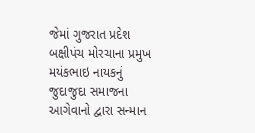જેમાં ગુજરાત પ્રદેશ બક્ષીપંચ મોરચાના પ્રમુખ મયંકભાઇ નાયકનું જુદાજુદા સમાજના આગેવાનો દ્વારા સન્માન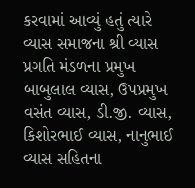કરવામાં આવ્યું હતું ત્યારે વ્યાસ સમાજના શ્રી વ્યાસ પ્રગતિ મંડળના પ્રમુખ બાબુલાલ વ્યાસ, ઉપપ્રમુખ વસંત વ્યાસ, ડી.જી. વ્યાસ, કિશોરભાઈ વ્યાસ, નાનુભાઈ વ્યાસ સહિતના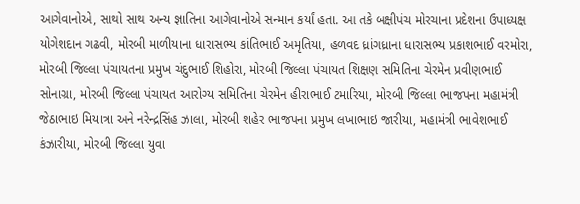આગેવાનોએ, સાથો સાથ અન્ય જ્ઞાતિના આગેવાનોએ સન્માન કર્યાં હતા. આ તકે બક્ષીપંચ મોરચાના પ્રદેશના ઉપાધ્યક્ષ યોગેશદાન ગઢવી, મોરબી માળીયાના ધારાસભ્ય કાંતિભાઈ અમૃતિયા, હળવદ ધ્રાંગધ્રાના ધારાસભ્ય પ્રકાશભાઈ વરમોરા, મોરબી જિલ્લા પંચાયતના પ્રમુખ ચંદુભાઈ શિહોરા, મોરબી જિલ્લા પંચાયત શિક્ષણ સમિતિના ચેરમેન પ્રવીણભાઈ સોનાગ્રા, મોરબી જિલ્લા પંચાયત આરોગ્ય સમિતિના ચેરમેન હીરાભાઈ ટમારિયા, મોરબી જિલ્લા ભાજપના મહામંત્રી જેઠાભાઇ મિયાત્રા અને નરેન્દ્રસિંહ ઝાલા, મોરબી શહેર ભાજપના પ્રમુખ લખાભાઇ જારીયા, મહામંત્રી ભાવેશભાઈ કંઝારીયા, મોરબી જિલ્લા યુવા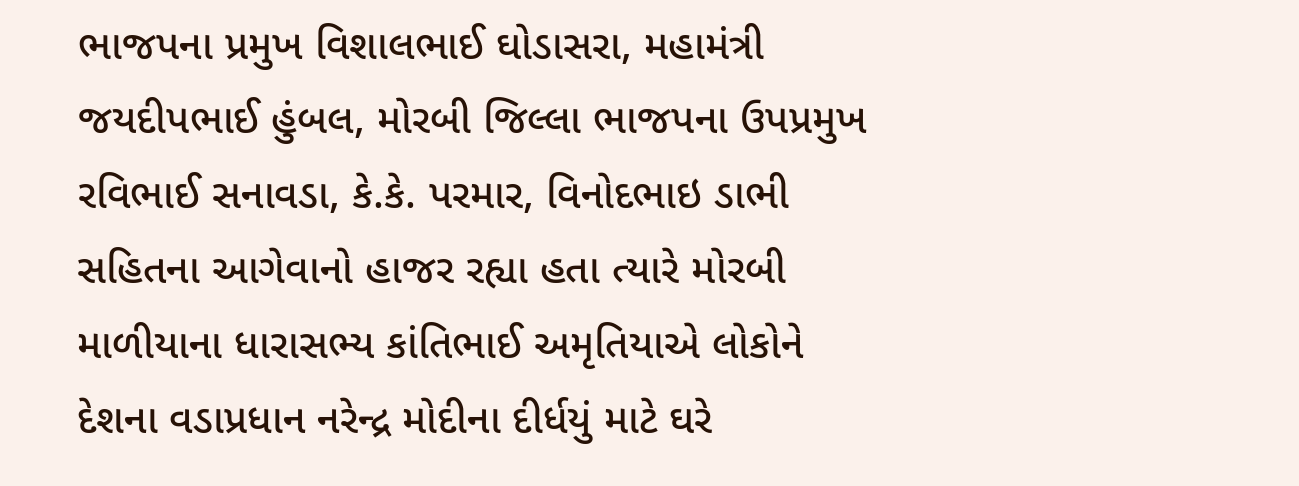ભાજપના પ્રમુખ વિશાલભાઈ ઘોડાસરા, મહામંત્રી જયદીપભાઈ હુંબલ, મોરબી જિલ્લા ભાજપના ઉપપ્રમુખ રવિભાઈ સનાવડા, કે.કે. પરમાર, વિનોદભાઇ ડાભી સહિતના આગેવાનો હાજર રહ્યા હતા ત્યારે મોરબી માળીયાના ધારાસભ્ય કાંતિભાઈ અમૃતિયાએ લોકોને દેશના વડાપ્રધાન નરેન્દ્ર મોદીના દીર્ધયું માટે ઘરે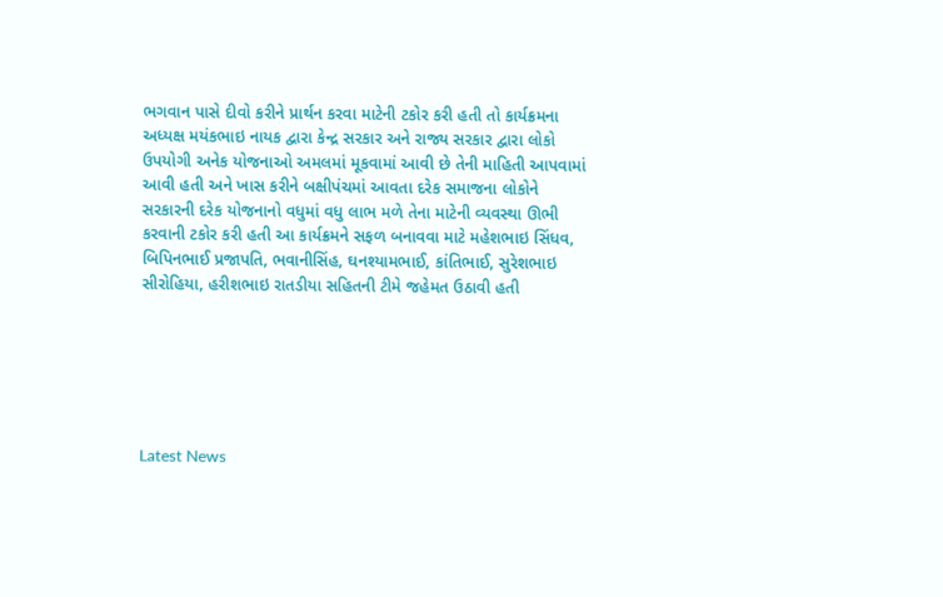ભગવાન પાસે દીવો કરીને પ્રાર્થન કરવા માટેની ટકોર કરી હતી તો કાર્યક્રમના અધ્યક્ષ મયંકભાઇ નાયક દ્વારા કેન્દ્ર સરકાર અને રાજ્ય સરકાર દ્વારા લોકો ઉપયોગી અનેક યોજનાઓ અમલમાં મૂકવામાં આવી છે તેની માહિતી આપવામાં આવી હતી અને ખાસ કરીને બક્ષીપંચમાં આવતા દરેક સમાજના લોકોને સરકારની દરેક યોજનાનો વધુમાં વધુ લાભ મળે તેના માટેની વ્યવસ્થા ઊભી કરવાની ટકોર કરી હતી આ કાર્યક્રમને સફળ બનાવવા માટે મહેશભાઇ સિંધવ, બિપિનભાઈ પ્રજાપતિ, ભવાનીસિંહ, ઘનશ્યામભાઈ, કાંતિભાઈ, સુરેશભાઇ સીરોહિયા, હરીશભાઇ રાતડીયા સહિતની ટીમે જહેમત ઉઠાવી હતી






Latest News